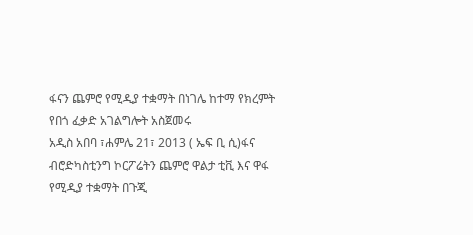ፋናን ጨምሮ የሚዲያ ተቋማት በነገሌ ከተማ የክረምት የበጎ ፈቃድ አገልግሎት አስጀመሩ
አዲስ አበባ ፣ሐምሌ 21፣ 2013 ( ኤፍ ቢ ሲ)ፋና ብሮድካስቲንግ ኮርፖሬትን ጨምሮ ዋልታ ቲቪ እና ዋፋ የሚዲያ ተቋማት በጉጂ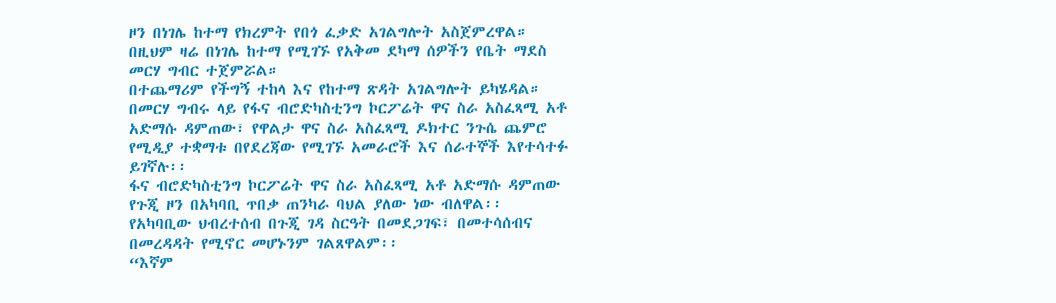ዞን በነገሌ ከተማ የክረምት የበጎ ፈቃድ አገልግሎት አስጀምረዋል።
በዚህም ዛሬ በነገሌ ከተማ የሚገኙ የአቅመ ደካማ ሰዎችን የቤት ማደስ መርሃ ግብር ተጀምሯል።
በተጨማሪም የችግኝ ተከላ እና የከተማ ጽዳት አገልግሎት ይካሄዳል።
በመርሃ ግብሩ ላይ የፋና ብሮድካስቲንግ ኮርፖሬት ዋና ስራ አስፈጻሚ አቶ አድማሱ ዳምጠው፣ የዋልታ ዋና ስራ አስፈጻሚ ዶክተር ንጉሴ ጨምሮ የሚዲያ ተቋማቱ በየደረጃው የሚገኙ አመራሮች እና ሰራተኞች እየተሳተፉ ይገኛሉ፡፡
ፋና ብሮድካስቲንግ ኮርፖሬት ዋና ስራ አስፈጻሚ አቶ አድማሱ ዳምጠው የጉጂ ዞን በአካባቢ ጥበቃ ጠንካራ ባህል ያለው ነው ብለዋል፡፡
የአካባቢው ህብረተሰብ በጉጂ ገዳ ስርዓት በመደጋገፍ፣ በመተሳሰብና በመረዳዳት የሚኖር መሆኑንም ገልጸዋልም፡፡
“እኛም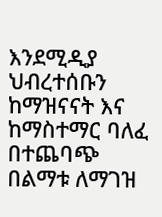እንደሚዲያ ህብረተሰቡን ከማዝናናት እና ከማስተማር ባለፈ በተጨባጭ በልማቱ ለማገዝ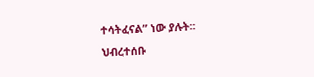ተሳትፈናል” ነው ያሉት፡፡
ህብረተሰቡ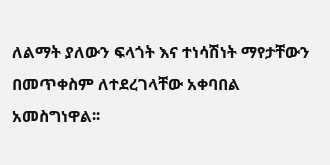ለልማት ያለውን ፍላጎት እና ተነሳሽነት ማየታቸውን በመጥቀስም ለተደረገላቸው አቀባበል አመስግነዋል፡፡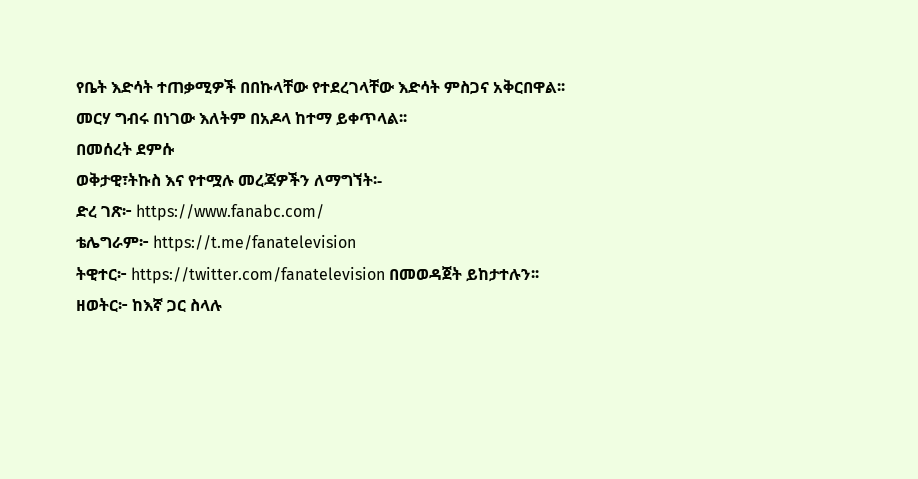የቤት እድሳት ተጠቃሚዎች በበኩላቸው የተደረገላቸው እድሳት ምስጋና አቅርበዋል፡፡
መርሃ ግብሩ በነገው እለትም በአዶላ ከተማ ይቀጥላል፡፡
በመሰረት ደምሱ
ወቅታዊ፣ትኩስ እና የተሟሉ መረጃዎችን ለማግኘት፡-
ድረ ገጽ፦ https://www.fanabc.com/
ቴሌግራም፦ https://t.me/fanatelevision
ትዊተር፦ https://twitter.com/fanatelevision በመወዳጀት ይከታተሉን፡፡
ዘወትር፦ ከእኛ ጋር ስላሉ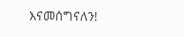እናመሰግናለን!